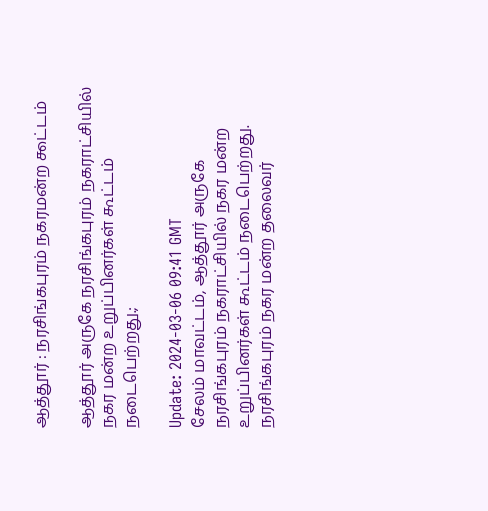ஆத்தூர் : நரசிங்கபுரம் நகரமன்ற ௯ட்டம்

ஆத்தூர் அருகே நரசிங்கபுரம் நகராட்சியில் நகர மன்ற உறுப்பினர்கள் கூட்டம் நடைபெற்றது.;

Update: 2024-03-06 09:41 GMT
சேலம் மாவட்டம், ஆத்தூர் அருகே நரசிங்கபுரம் நகராட்சியில் நகர மன்ற உறுப்பினர்கள் கூட்டம் நடைபெற்றது. நரசிங்கபுரம் நகர மன்ற தலைவர்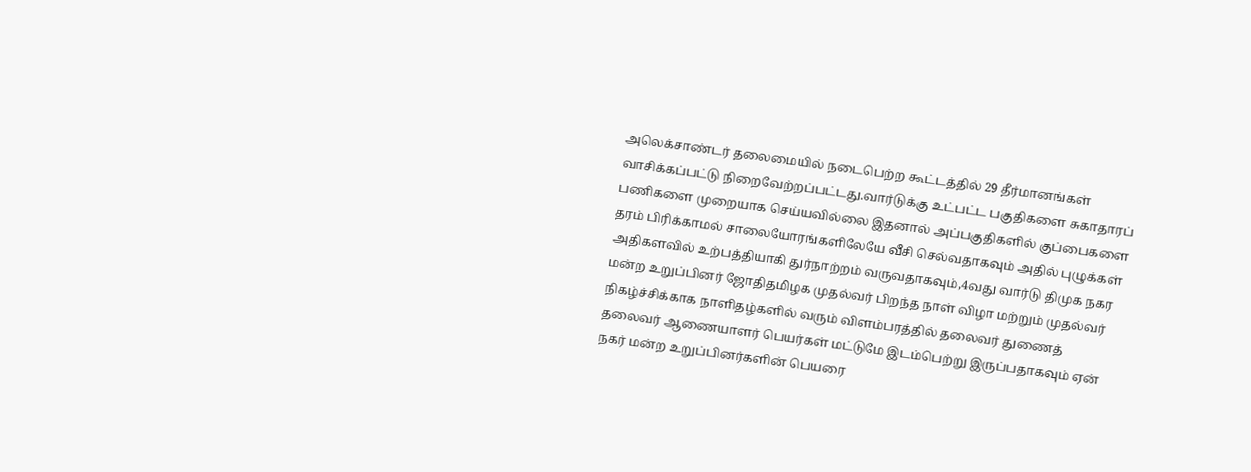அலெக்சாண்டர் தலைமையில் நடைபெற்ற கூட்டத்தில் 29 தீர்மானங்கள் வாசிக்கப்பட்டு நிறைவேற்றப்பட்டது.வார்டுக்கு உட்பட்ட பகுதிகளை சுகாதாரப் பணிகளை முறையாக செய்யவில்லை இதனால் அப்பகுதிகளில் குப்பைகளை தரம் பிரிக்காமல் சாலையோரங்களிலேயே வீசி செல்வதாகவும் அதில் புழுக்கள் அதிகளவில் உற்பத்தியாகி துர்நாற்றம் வருவதாகவும்,4வது வார்டு திமுக நகர மன்ற உறுப்பினர் ஜோதிதமிழக முதல்வர் பிறந்த நாள் விழா மற்றும் முதல்வர் நிகழ்ச்சிக்காக நாளிதழ்களில் வரும் விளம்பரத்தில் தலைவர் துணைத் தலைவர் ஆணையாளர் பெயர்கள் மட்டுமே இடம்பெற்று இருப்பதாகவும் ஏன் நகர் மன்ற உறுப்பினர்களின் பெயரை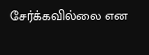சேர்க்கவில்லை என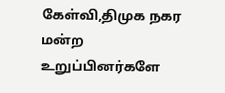கேள்வி,திமுக நகர மன்ற உறுப்பினர்களே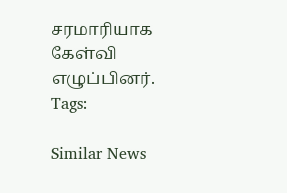சரமாரியாக கேள்வி எழுப்பினர்.
Tags:

Similar News